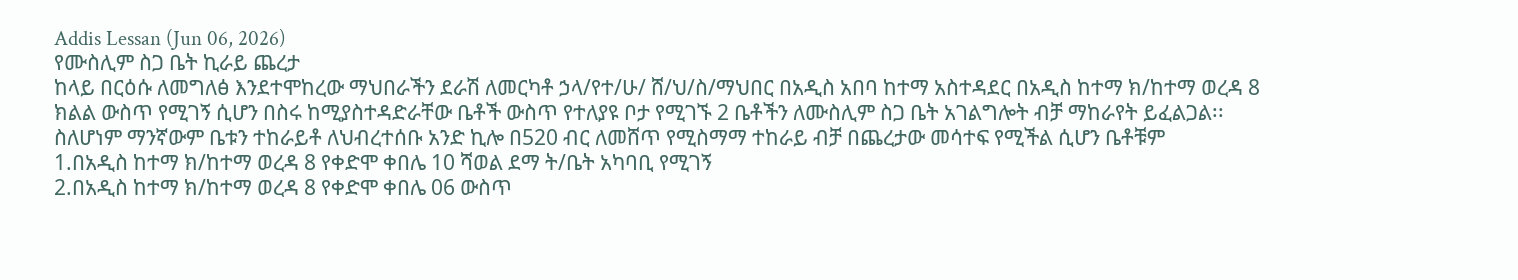Addis Lessan (Jun 06, 2026)
የሙስሊም ስጋ ቤት ኪራይ ጨረታ
ከላይ በርዕሱ ለመግለፅ እንደተሞከረው ማህበራችን ደራሽ ለመርካቶ ኃላ/የተ/ሁ/ ሸ/ህ/ስ/ማህበር በአዲስ አበባ ከተማ አስተዳደር በአዲስ ከተማ ክ/ከተማ ወረዳ 8 ክልል ውስጥ የሚገኝ ሲሆን በስሩ ከሚያስተዳድራቸው ቤቶች ውስጥ የተለያዩ ቦታ የሚገኙ 2 ቤቶችን ለሙስሊም ስጋ ቤት አገልግሎት ብቻ ማከራየት ይፈልጋል፡፡
ስለሆነም ማንኛውም ቤቱን ተከራይቶ ለህብረተሰቡ አንድ ኪሎ በ520 ብር ለመሸጥ የሚስማማ ተከራይ ብቻ በጨረታው መሳተፍ የሚችል ሲሆን ቤቶቹም
1.በአዲስ ከተማ ክ/ከተማ ወረዳ 8 የቀድሞ ቀበሌ 10 ሻወል ደማ ት/ቤት አካባቢ የሚገኝ
2.በአዲስ ከተማ ክ/ከተማ ወረዳ 8 የቀድሞ ቀበሌ 06 ውስጥ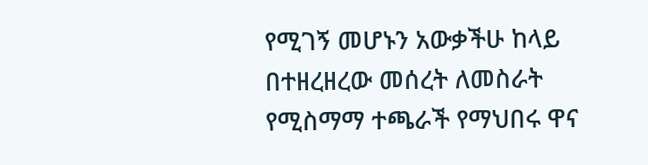የሚገኝ መሆኑን አውቃችሁ ከላይ በተዘረዘረው መሰረት ለመስራት የሚስማማ ተጫራች የማህበሩ ዋና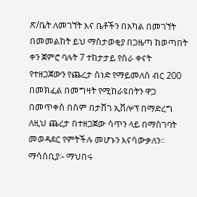ጽ/ቤት ለመገኘት እና ቤቶችን በአካል በመገኘት በመመልከት ይህ ማስታወቂያ በጋዜጣ ከወጣበት ቀን ጀምሮ ባሉት 7 ተከታታይ የስራ ቀናት የተዘጋጀውን የጨረታ ሰነድ የማይመለስ ብር 200 በመክፈል በመግዛት የሚከራዩበትን ዋጋ በመጥቀስ በስም በታሸገ ኢቨሎፕ በማድረግ ለዚህ ጨረታ በተዘጋጀው ሳጥን ላይ በማስገባት መወዳደር የምትችሉ መሆኑን እናሳውቃለን፡፡
ማሳሰቢያ፡- ማህበሩ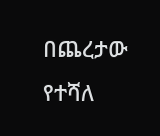በጨረታው የተሻለ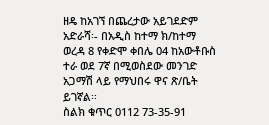ዘዴ ከአገኘ በጨረታው አይገደድም
አድራሻ፡- በአዲስ ከተማ ክ/ከተማ ወረዳ 8 የቀድሞ ቀበሌ 04 ከአውቶቡስ ተራ ወደ 7ኛ በሚወስደው መንገድ አጋማሽ ላይ የማህበሩ ዋና ጽ/ቤት ይገኛል፡፡
ስልክ ቁጥር 0112 73-35-91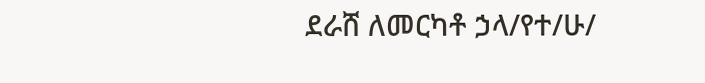ደራሸ ለመርካቶ ኃላ/የተ/ሁ/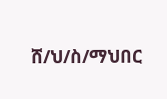ሸ/ህ/ስ/ማህበር